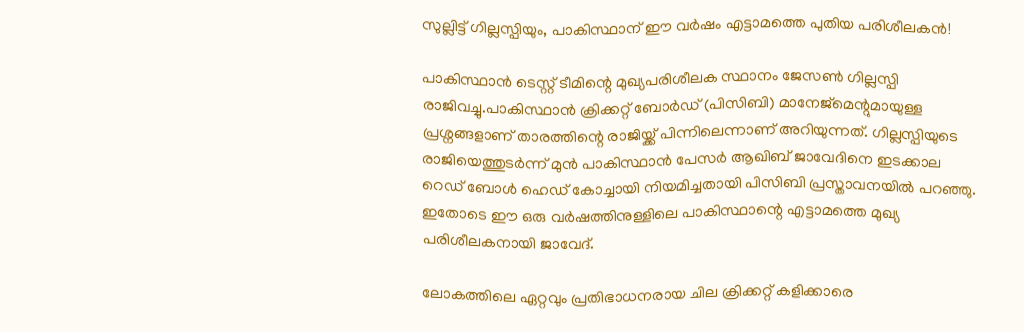സുല്ലിട്ട് ഗില്ലസ്പിയും, പാകിസ്ഥാന് ഈ വര്‍ഷം എട്ടാമത്തെ പുതിയ പരിശീലകന്‍!

പാകിസ്ഥാന്‍ ടെസ്റ്റ് ടീമിന്റെ മുഖ്യപരിശീലക സ്ഥാനം ജേസണ്‍ ഗില്ലസ്പി രാജിവച്ചു.പാകിസ്ഥാന്‍ ക്രിക്കറ്റ് ബോര്‍ഡ് (പിസിബി) മാനേജ്മെന്റുമായുള്ള പ്രശ്നങ്ങളാണ് താരത്തിന്റെ രാജിയ്ക്ക് പിന്നിലെന്നാണ് അറിയുന്നത്. ഗില്ലസ്പിയുടെ രാജിയെത്തുടര്‍ന്ന് മുന്‍ പാകിസ്ഥാന്‍ പേസര്‍ ആഖിബ് ജാവേദിനെ ഇടക്കാല റെഡ് ബോള്‍ ഹെഡ് കോച്ചായി നിയമിച്ചതായി പിസിബി പ്രസ്താവനയില്‍ പറഞ്ഞു. ഇതോടെ ഈ ഒരു വര്‍ഷത്തിനുള്ളിലെ പാകിസ്ഥാന്റെ എട്ടാമത്തെ മുഖ്യ പരിശീലകനായി ജാവേദ്.

ലോകത്തിലെ ഏറ്റവും പ്രതിഭാധനരായ ചില ക്രിക്കറ്റ് കളിക്കാരെ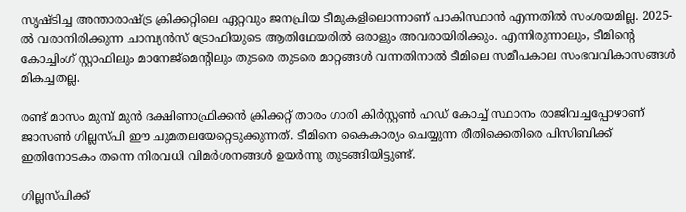സൃഷ്ടിച്ച അന്താരാഷ്ട്ര ക്രിക്കറ്റിലെ ഏറ്റവും ജനപ്രിയ ടീമുകളിലൊന്നാണ് പാകിസ്ഥാന്‍ എന്നതില്‍ സംശയമില്ല. 2025-ല്‍ വരാനിരിക്കുന്ന ചാമ്പ്യന്‍സ് ട്രോഫിയുടെ ആതിഥേയരില്‍ ഒരാളും അവരായിരിക്കും. എന്നിരുന്നാലും, ടീമിന്റെ കോച്ചിംഗ് സ്റ്റാഫിലും മാനേജ്മെന്റിലും തുടരെ തുടരെ മാറ്റങ്ങള്‍ വന്നതിനാല്‍ ടീമിലെ സമീപകാല സംഭവവികാസങ്ങള്‍ മികച്ചതല്ല.

രണ്ട് മാസം മുമ്പ് മുന്‍ ദക്ഷിണാഫ്രിക്കന്‍ ക്രിക്കറ്റ് താരം ഗാരി കിര്‍സ്റ്റണ്‍ ഹഡ് കോച്ച് സ്ഥാനം രാജിവച്ചപ്പോഴാണ് ജാസണ്‍ ഗില്ലസ്പി ഈ ചുമതലയേറ്റെടുക്കുന്നത്. ടീമിനെ കൈകാര്യം ചെയ്യുന്ന രീതിക്കെതിരെ പിസിബിക്ക് ഇതിനോടകം തന്നെ നിരവധി വിമര്‍ശനങ്ങള്‍ ഉയര്‍ന്നു തുടങ്ങിയിട്ടുണ്ട്.

ഗില്ലസ്പിക്ക്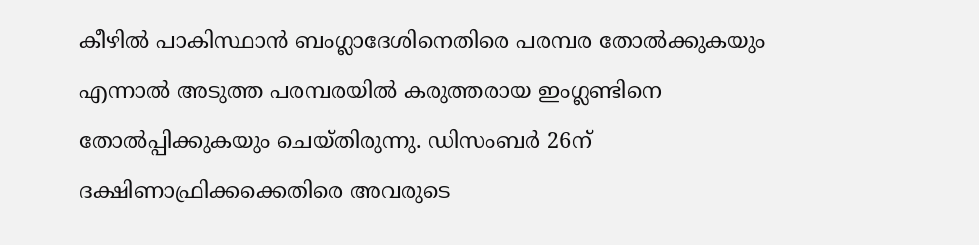കീഴില്‍ പാകിസ്ഥാന്‍ ബംഗ്ലാദേശിനെതിരെ പരമ്പര തോല്‍ക്കുകയും എന്നാല്‍ അടുത്ത പരമ്പരയില്‍ കരുത്തരായ ഇംഗ്ലണ്ടിനെ തോല്‍പ്പിക്കുകയും ചെയ്തിരുന്നു. ഡിസംബര്‍ 26ന് ദക്ഷിണാഫ്രിക്കക്കെതിരെ അവരുടെ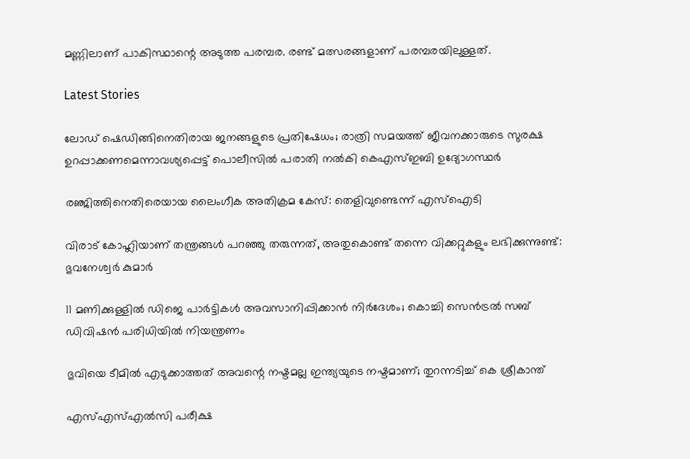മണ്ണിലാണ് പാകിസ്ഥാന്റെ അടുത്ത പരമ്പര. രണ്ട് മത്സരങ്ങളാണ് പരമ്പരയിലുള്ളത്.

Latest Stories

ലോഡ് ഷെഡിങ്ങിനെതിരായ ജനങ്ങളുടെ പ്രതിഷേധം; രാത്രി സമയത്ത് ജീവനക്കാരുടെ സുരക്ഷ ഉറപ്പാക്കണമെന്നാവശ്യപ്പെട്ട് പൊലീസിൽ പരാതി നൽകി കെഎസ്ഇബി ഉദ്യോഗസ്ഥർ

രഞ്ജിത്തിനെതിരെയായ ലൈംഗീക അതിക്രമ കേസ്: തെളിവുണ്ടെന്ന് എസ്‌ഐടി

വിരാട് കോഹ്ലിയാണ് തന്ത്രങ്ങൾ പറഞ്ഞു തരുന്നത്, അതുകൊണ്ട് തന്നെ വിക്കറ്റുകളും ലഭിക്കുന്നുണ്ട്: ഭുവനേശ്വർ കുമാർ

11 മണിക്കുള്ളിൽ ഡിജെ പാർട്ടികൾ അവസാനിപ്പിക്കാൻ നിർദേശം; കൊച്ചി സെന്‍ട്രല്‍ സബ് ഡിവിഷന്‍ പരിധിയില്‍ നിയന്ത്രണം

ഭുവിയെ ടീമിൽ എടുക്കാത്തത് അവന്റെ നഷ്ടമല്ല ഇന്ത്യയുടെ നഷ്ടമാണ്; തുറന്നടിച്ച് കെ ശ്രീകാന്ത്

എസ്എസ്എല്‍സി പരീക്ഷ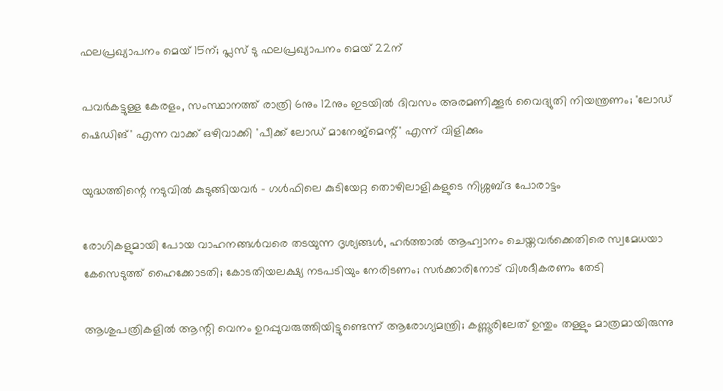ഫലപ്രഖ്യാപനം മെയ് 15ന്; പ്ലസ് ടു ഫലപ്രഖ്യാപനം മെയ് 22ന്

പവര്‍കട്ടുള്ള കേരളം, സംസ്ഥാനത്ത് രാത്രി 6നും 12നും ഇടയില്‍ ദിവസം അരമണിക്കൂര്‍ വൈദ്യുതി നിയന്ത്രണം; 'ലോഡ് ഷെഡിങ്' എന്ന വാക്ക് ഒഴിവാക്കി 'പീക്ക് ലോഡ് മാനേജ്‌മെന്റ്' എന്ന് വിളിക്കും

യുദ്ധത്തിന്റെ നടുവിൽ കുടുങ്ങിയവർ - ഗൾഫിലെ കുടിയേറ്റ തൊഴിലാളികളുടെ നിശ്ശബ്ദ പോരാട്ടം

രോഗികളുമായി പോയ വാഹനങ്ങള്‍വരെ തടയുന്ന ദൃശ്യങ്ങള്‍, ഹര്‍ത്താല്‍ ആഹ്വാനം ചെയ്തവര്‍ക്കെതിരെ സ്വമേധയാ കേസെടുത്ത് ഹൈക്കോടതി; കോടതിയലക്ഷ്യ നടപടിയും നേരിടണം; സര്‍ക്കാരിനോട് വിശദീകരണം തേടി

ആശുപത്രികളില്‍ ആന്റി വെനം ഉറപ്പുവരുത്തിയിട്ടുണ്ടെന്ന് ആരോഗ്യമന്ത്രി; കണ്ണൂരിലേത് ഉന്തും തള്ളും മാത്രമായിരുന്നു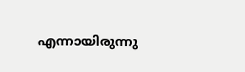എന്നായിരുന്നു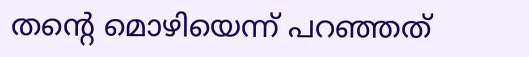തന്റെ മൊഴിയെന്ന് പറഞ്ഞത്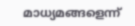മാധ്യമങ്ങളെന്ന്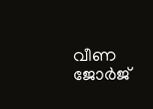വീണ ജോര്‍ജ്